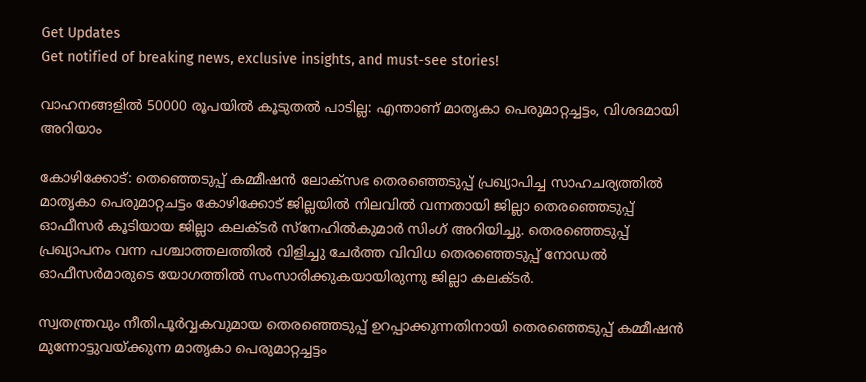Get Updates
Get notified of breaking news, exclusive insights, and must-see stories!

വാഹനങ്ങളില്‍ 50000 രൂപയില്‍ കൂടുതല്‍ പാടില്ല: എന്താണ് മാതൃകാ പെരുമാറ്റച്ചട്ടം, വിശദമായി അറിയാം

കോഴിക്കോട്: തെഞ്ഞെടുപ്പ് കമ്മീഷന്‍ ലോക്‌സഭ തെരഞ്ഞെടുപ്പ് പ്രഖ്യാപിച്ച സാഹചര്യത്തില്‍ മാതൃകാ പെരുമാറ്റചട്ടം കോഴിക്കോട് ജില്ലയില്‍ നിലവില്‍ വന്നതായി ജില്ലാ തെരഞ്ഞെടുപ്പ് ഓഫീസര്‍ കൂടിയായ ജില്ലാ കലക്ടര്‍ സ്‌നേഹില്‍കുമാര്‍ സിംഗ് അറിയിച്ചു. തെരഞ്ഞെടുപ്പ് പ്രഖ്യാപനം വന്ന പശ്ചാത്തലത്തില്‍ വിളിച്ചു ചേര്‍ത്ത വിവിധ തെരഞ്ഞെടുപ്പ് നോഡല്‍ ഓഫീസര്‍മാരുടെ യോഗത്തില്‍ സംസാരിക്കുകയായിരുന്നു ജില്ലാ കലക്ടര്‍.

സ്വതന്ത്രവും നീതിപൂര്‍വ്വകവുമായ തെരഞ്ഞെടുപ്പ് ഉറപ്പാക്കുന്നതിനായി തെരഞ്ഞെടുപ്പ് കമ്മീഷന്‍ മുന്നോട്ടുവയ്ക്കുന്ന മാതൃകാ പെരുമാറ്റച്ചട്ടം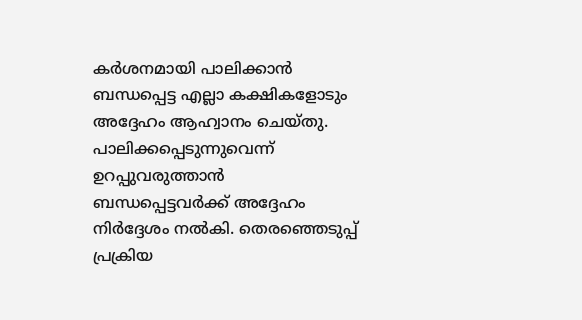കര്‍ശനമായി പാലിക്കാന്‍ ബന്ധപ്പെട്ട എല്ലാ കക്ഷികളോടും അദ്ദേഹം ആഹ്വാനം ചെയ്തു. പാലിക്കപ്പെടുന്നുവെന്ന് ഉറപ്പുവരുത്താന്‍ ബന്ധപ്പെട്ടവര്‍ക്ക് അദ്ദേഹം നിര്‍ദ്ദേശം നല്‍കി. തെരഞ്ഞെടുപ്പ് പ്രക്രിയ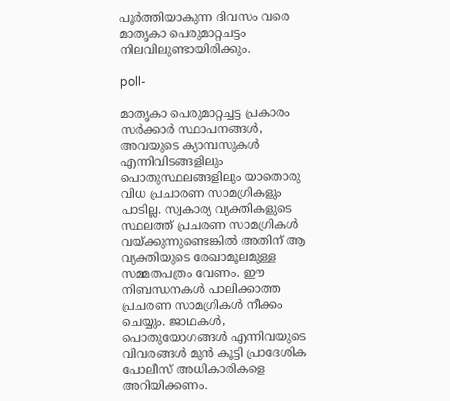പൂര്‍ത്തിയാകുന്ന ദിവസം വരെ മാതൃകാ പെരുമാറ്റചട്ടം നിലവിലുണ്ടായിരിക്കും.

poll-

മാതൃകാ പെരുമാറ്റച്ചട്ട പ്രകാരം സര്‍ക്കാര്‍ സ്ഥാപനങ്ങള്‍, അവയുടെ ക്യാമ്പസുകള്‍ എന്നിവിടങ്ങളിലും പൊതുസ്ഥലങ്ങളിലും യാതൊരു വിധ പ്രചാരണ സാമഗ്രികളും പാടില്ല. സ്വകാര്യ വ്യക്തികളുടെ സ്ഥലത്ത് പ്രചരണ സാമഗ്രികള്‍ വയ്ക്കുന്നുണ്ടെങ്കില്‍ അതിന് ആ വ്യക്തിയുടെ രേഖാമൂലമുള്ള സമ്മതപത്രം വേണം. ഈ നിബന്ധനകള്‍ പാലിക്കാത്ത പ്രചരണ സാമഗ്രികള്‍ നീക്കം ചെയ്യും. ജാഥകള്‍, പൊതുയോഗങ്ങള്‍ എന്നിവയുടെ വിവരങ്ങള്‍ മുന്‍ കൂട്ടി പ്രാദേശിക പോലീസ് അധികാരികളെ അറിയിക്കണം.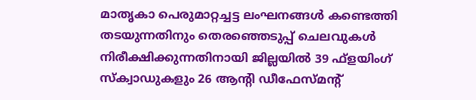മാതൃകാ പെരുമാറ്റച്ചട്ട ലംഘനങ്ങള്‍ കണ്ടെത്തി തടയുന്നതിനും തെരഞ്ഞെടുപ്പ് ചെലവുകള്‍ നിരീക്ഷിക്കുന്നതിനായി ജില്ലയില്‍ 39 ഫ്‌ളയിംഗ് സ്‌ക്വാഡുകളും 26 ആന്റി ഡീഫേസ്മന്റ്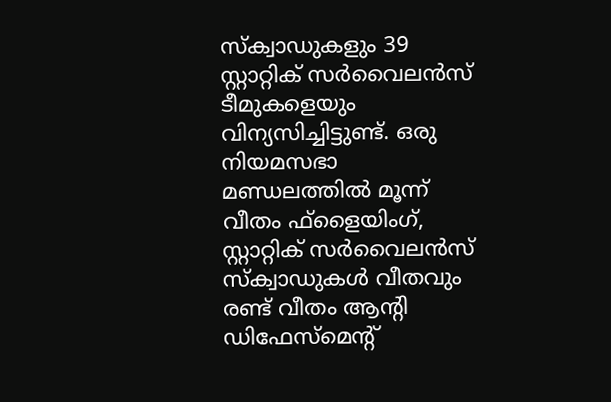സ്‌ക്വാഡുകളും 39 സ്റ്റാറ്റിക് സര്‍വൈലന്‍സ് ടീമുകളെയും വിന്യസിച്ചിട്ടുണ്ട്. ഒരു നിയമസഭാ മണ്ഡലത്തില്‍ മൂന്ന് വീതം ഫ്ളൈയിംഗ്, സ്റ്റാറ്റിക് സര്‍വൈലന്‍സ് സ്‌ക്വാഡുകള്‍ വീതവും രണ്ട് വീതം ആന്റി ഡിഫേസ്‌മെന്റ്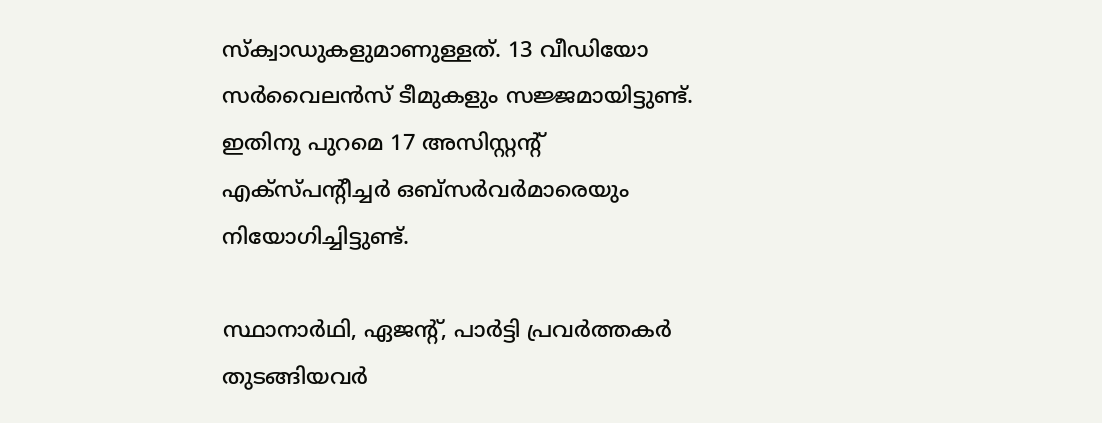സ്‌ക്വാഡുകളുമാണുള്ളത്. 13 വീഡിയോ സര്‍വൈലന്‍സ് ടീമുകളും സജ്ജമായിട്ടുണ്ട്. ഇതിനു പുറമെ 17 അസിസ്റ്റന്റ് എക്‌സ്പന്റീച്ചര്‍ ഒബ്‌സര്‍വര്‍മാരെയും നിയോഗിച്ചിട്ടുണ്ട്.

സ്ഥാനാര്‍ഥി, ഏജന്റ്, പാര്‍ട്ടി പ്രവര്‍ത്തകര്‍ തുടങ്ങിയവര്‍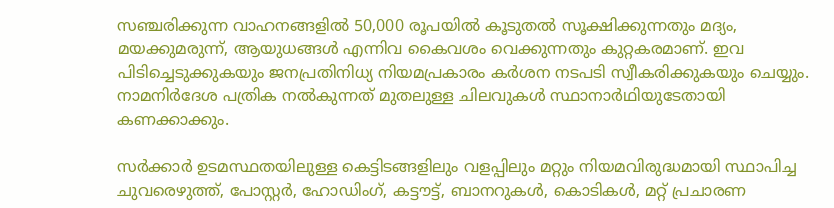സഞ്ചരിക്കുന്ന വാഹനങ്ങളില്‍ 50,000 രൂപയില്‍ കൂടുതല്‍ സൂക്ഷിക്കുന്നതും മദ്യം, മയക്കുമരുന്ന്, ആയുധങ്ങള്‍ എന്നിവ കൈവശം വെക്കുന്നതും കുറ്റകരമാണ്. ഇവ പിടിച്ചെടുക്കുകയും ജനപ്രതിനിധ്യ നിയമപ്രകാരം കര്‍ശന നടപടി സ്വീകരിക്കുകയും ചെയ്യും. നാമനിര്‍ദേശ പത്രിക നല്‍കുന്നത് മുതലുള്ള ചിലവുകള്‍ സ്ഥാനാര്‍ഥിയുടേതായി കണക്കാക്കും.

സര്‍ക്കാര്‍ ഉടമസ്ഥതയിലുള്ള കെട്ടിടങ്ങളിലും വളപ്പിലും മറ്റും നിയമവിരുദ്ധമായി സ്ഥാപിച്ച ചുവരെഴുത്ത്, പോസ്റ്റര്‍, ഹോഡിംഗ്, കട്ടൗട്ട്, ബാനറുകള്‍, കൊടികള്‍, മറ്റ് പ്രചാരണ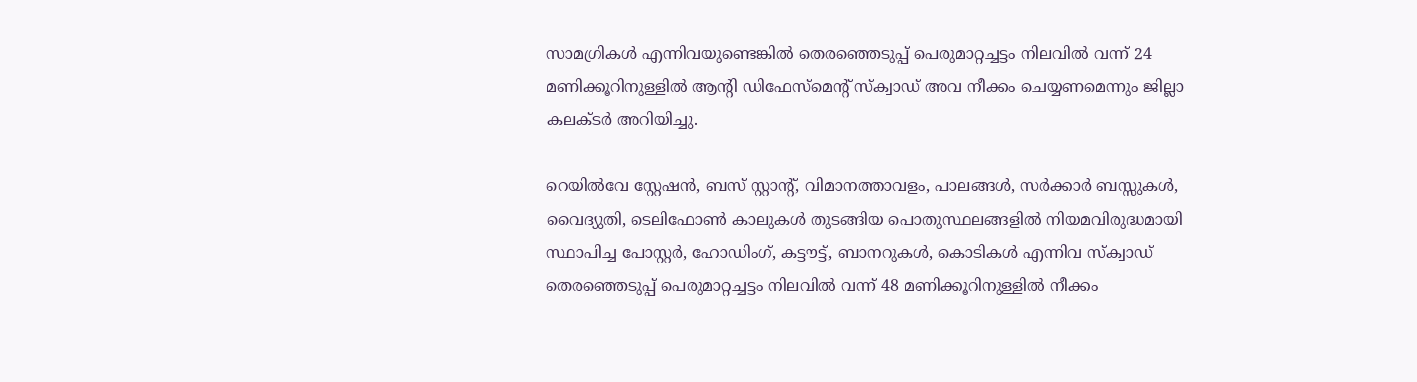സാമഗ്രികള്‍ എന്നിവയുണ്ടെങ്കില്‍ തെരഞ്ഞെടുപ്പ് പെരുമാറ്റച്ചട്ടം നിലവില്‍ വന്ന് 24 മണിക്കൂറിനുള്ളില്‍ ആന്റി ഡിഫേസ്‌മെന്റ് സ്‌ക്വാഡ് അവ നീക്കം ചെയ്യണമെന്നും ജില്ലാ കലക്ടര്‍ അറിയിച്ചു.

റെയില്‍വേ സ്റ്റേഷന്‍, ബസ് സ്റ്റാന്റ്, വിമാനത്താവളം, പാലങ്ങള്‍, സര്‍ക്കാര്‍ ബസ്സുകള്‍, വൈദ്യുതി, ടെലിഫോണ്‍ കാലുകള്‍ തുടങ്ങിയ പൊതുസ്ഥലങ്ങളില്‍ നിയമവിരുദ്ധമായി സ്ഥാപിച്ച പോസ്റ്റര്‍, ഹോഡിംഗ്, കട്ടൗട്ട്, ബാനറുകള്‍, കൊടികള്‍ എന്നിവ സ്‌ക്വാഡ് തെരഞ്ഞെടുപ്പ് പെരുമാറ്റച്ചട്ടം നിലവില്‍ വന്ന് 48 മണിക്കൂറിനുള്ളില്‍ നീക്കം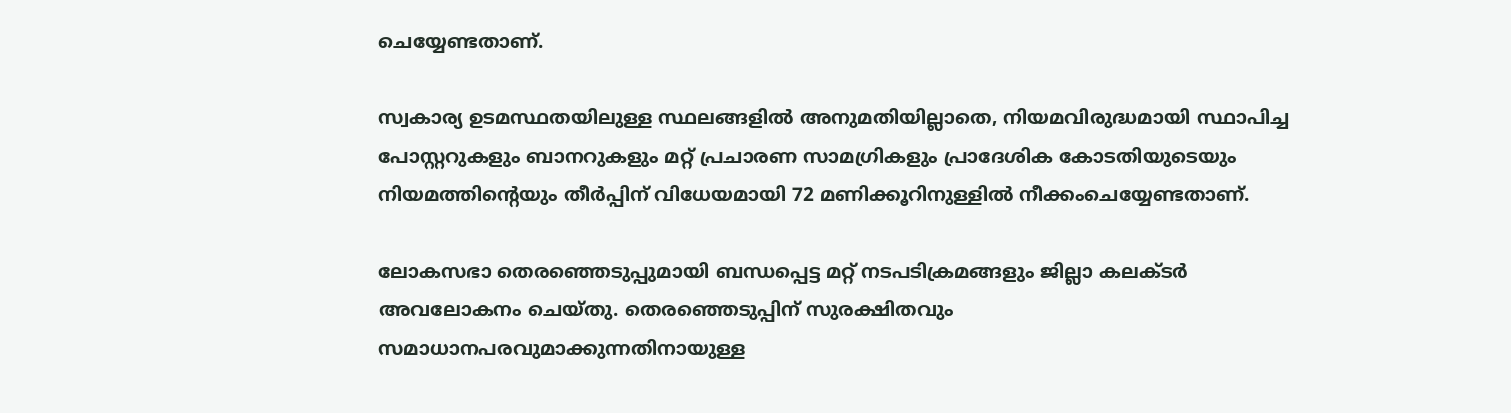ചെയ്യേണ്ടതാണ്.

സ്വകാര്യ ഉടമസ്ഥതയിലുള്ള സ്ഥലങ്ങളില്‍ അനുമതിയില്ലാതെ, നിയമവിരുദ്ധമായി സ്ഥാപിച്ച പോസ്റ്ററുകളും ബാനറുകളും മറ്റ് പ്രചാരണ സാമഗ്രികളും പ്രാദേശിക കോടതിയുടെയും നിയമത്തിന്റെയും തീര്‍പ്പിന് വിധേയമായി 72 മണിക്കൂറിനുള്ളില്‍ നീക്കംചെയ്യേണ്ടതാണ്.

ലോകസഭാ തെരഞ്ഞെടുപ്പുമായി ബന്ധപ്പെട്ട മറ്റ് നടപടിക്രമങ്ങളും ജില്ലാ കലക്ടര്‍ അവലോകനം ചെയ്തു. തെരഞ്ഞെടുപ്പിന് സുരക്ഷിതവും സമാധാനപരവുമാക്കുന്നതിനായുള്ള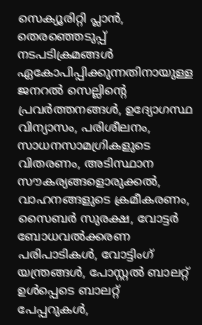സെക്യൂരിറ്റി പ്ലാന്‍, തെരഞ്ഞെടുപ്പ് നടപടിക്രമങ്ങള്‍ ഏകോപിപ്പിക്കുന്നതിനായുള്ള ജനറല്‍ സെല്ലിന്റെ പ്രവര്‍ത്തനങ്ങള്‍, ഉദ്യോഗസ്ഥ വിന്യാസം, പരിശീലനം, സാധനസാമഗ്രികളുടെ വിതരണം, അടിസ്ഥാന സൗകര്യങ്ങളൊരുക്കല്‍, വാഹനങ്ങളുടെ ക്രമീകരണം, സൈബര്‍ സുരക്ഷ, വോട്ടര്‍ ബോധവല്‍ക്കരണ പരിപാടികള്‍, വോട്ടിംഗ് യന്ത്രങ്ങള്‍, പോസ്റ്റല്‍ ബാലറ്റ് ഉള്‍പ്പെടെ ബാലറ്റ് പേപ്പറുകള്‍,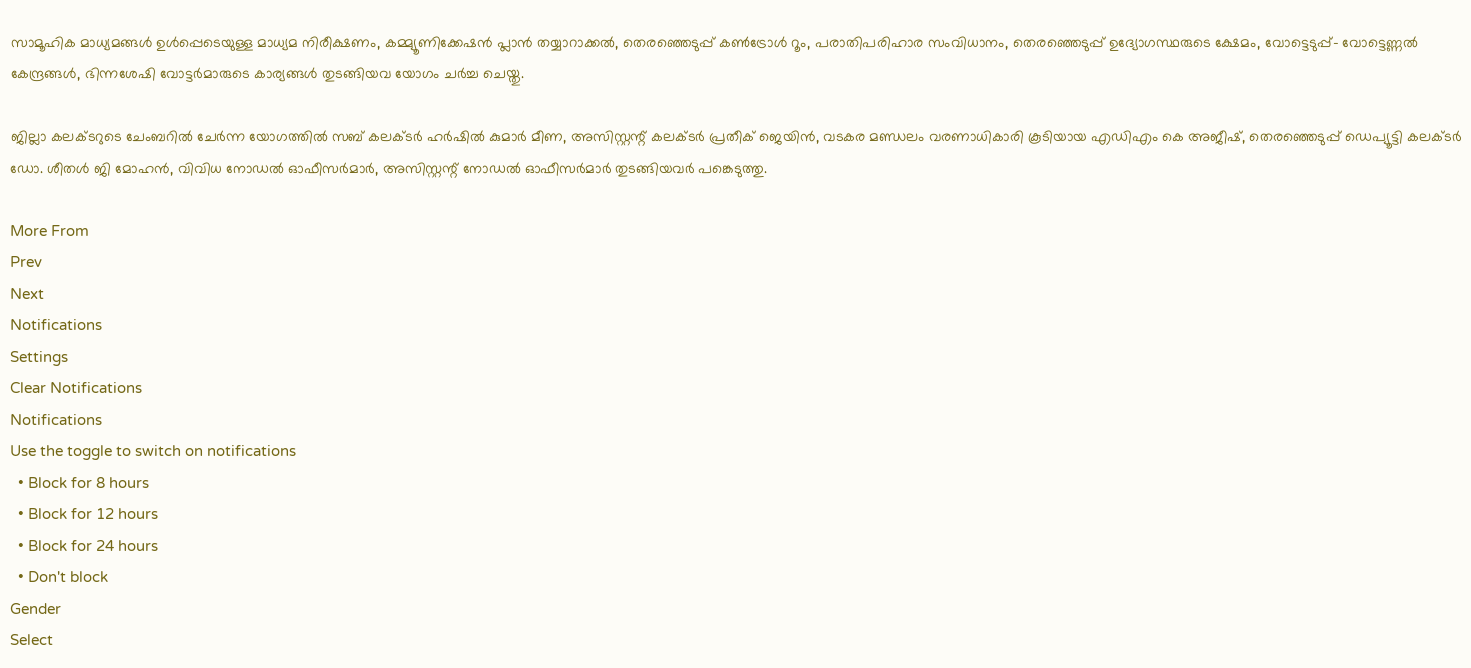സാമൂഹിക മാധ്യമങ്ങള്‍ ഉള്‍പ്പെടെയുള്ള മാധ്യമ നിരീക്ഷണം, കമ്മ്യൂണിക്കേഷന്‍ പ്ലാന്‍ തയ്യാറാക്കല്‍, തെരഞ്ഞെടുപ്പ് കണ്‍ട്രോള്‍ റൂം, പരാതിപരിഹാര സംവിധാനം, തെരഞ്ഞെടുപ്പ് ഉദ്യോഗസ്ഥരുടെ ക്ഷേമം, വോട്ടെടുപ്പ്- വോട്ടെണ്ണല്‍ കേന്ദ്രങ്ങള്‍, ഭിന്നശേഷി വോട്ടര്‍മാരുടെ കാര്യങ്ങള്‍ തുടങ്ങിയവ യോഗം ചര്‍ച്ച ചെയ്തു.

ജില്ലാ കലക്ടറുടെ ചേംബറില്‍ ചേര്‍ന്ന യോഗത്തില്‍ സബ് കലക്ടര്‍ ഹര്‍ഷില്‍ കുമാര്‍ മീണ, അസിസ്റ്റന്റ് കലക്ടര്‍ പ്രതീക് ജെയിന്‍, വടകര മണ്ഡലം വരണാധികാരി കൂടിയായ എഡിഎം കെ അജീഷ്, തെരഞ്ഞെടുപ്പ് ഡെപ്യൂട്ടി കലക്ടര്‍ ഡോ. ശീതള്‍ ജി മോഹന്‍, വിവിധ നോഡല്‍ ഓഫീസര്‍മാര്‍, അസിസ്റ്റന്റ് നോഡല്‍ ഓഫീസര്‍മാര്‍ തുടങ്ങിയവര്‍ പങ്കെടുത്തു.

More From
Prev
Next
Notifications
Settings
Clear Notifications
Notifications
Use the toggle to switch on notifications
  • Block for 8 hours
  • Block for 12 hours
  • Block for 24 hours
  • Don't block
Gender
Select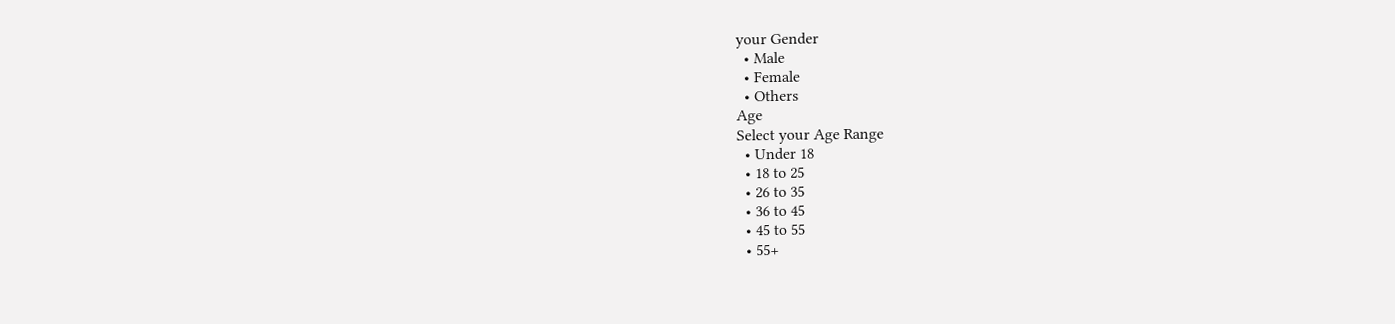your Gender
  • Male
  • Female
  • Others
Age
Select your Age Range
  • Under 18
  • 18 to 25
  • 26 to 35
  • 36 to 45
  • 45 to 55
  • 55+